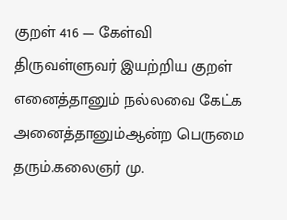குறள் 416 — கேள்வி
திருவள்ளுவர் இயற்றிய குறள்
எனைத்தானும் நல்லவை கேட்க அனைத்தானும்ஆன்ற பெருமை தரும்.கலைஞர் மு.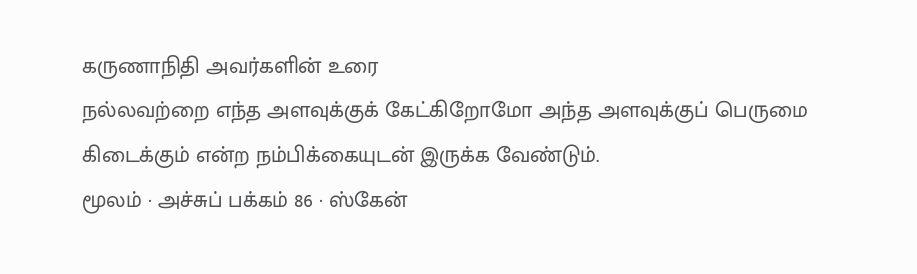கருணாநிதி அவர்களின் உரை
நல்லவற்றை எந்த அளவுக்குக் கேட்கிறோமோ அந்த அளவுக்குப் பெருமை கிடைக்கும் என்ற நம்பிக்கையுடன் இருக்க வேண்டும்.
மூலம் · அச்சுப் பக்கம் 86 · ஸ்கேன்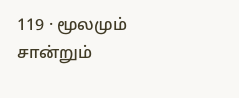119 · மூலமும் சான்றும்